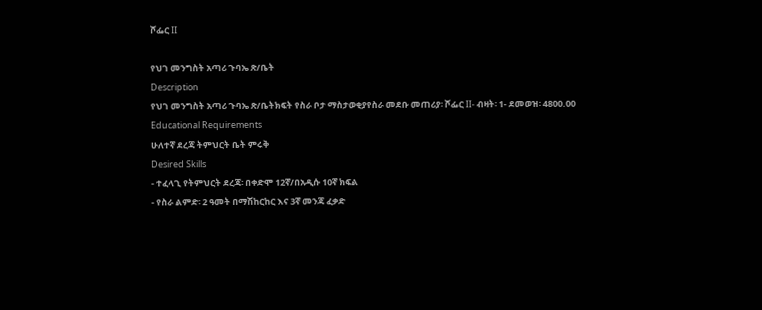ሾፌር II

የህገ መንግስት አጣሪ ጉባኤ ጽ/ቤት
Description
የህገ መንግስት አጣሪ ጉባኤ ጽ/ቤትክፍት የስራ ቦታ ማስታወቂያየስራ መደቡ መጠሪያ፡ ሾፌር II- ብዛት፡ 1- ደመወዝ፡ 4800.00
Educational Requirements
ሁለተኛ ደረጃ ትምህርት ቤት ምሩቅ
Desired Skills
- ተፈላጊ የትምህርት ደረጃ፡ በቀድሞ 12ኛ/በአዲሱ 10ኛ ክፍል
- የስራ ልምድ፡ 2 ዓመት በማሽከርከር እና 3ኛ መንጃ ፈቃድ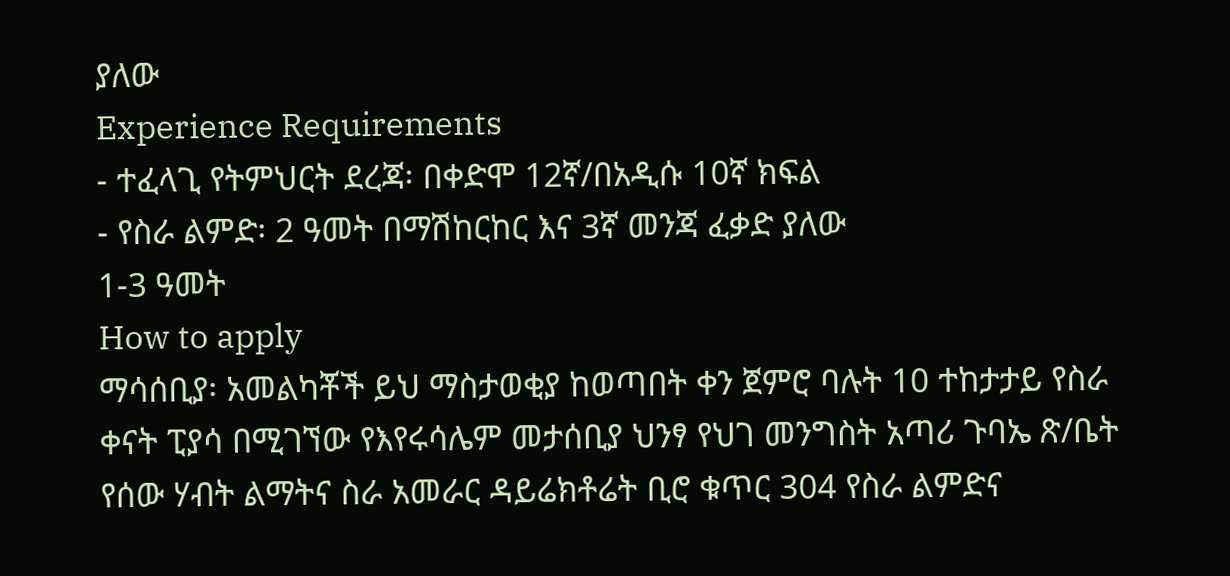ያለው
Experience Requirements
- ተፈላጊ የትምህርት ደረጃ፡ በቀድሞ 12ኛ/በአዲሱ 10ኛ ክፍል
- የስራ ልምድ፡ 2 ዓመት በማሽከርከር እና 3ኛ መንጃ ፈቃድ ያለው
1-3 ዓመት
How to apply
ማሳሰቢያ፡ አመልካቾች ይህ ማስታወቂያ ከወጣበት ቀን ጀምሮ ባሉት 10 ተከታታይ የስራ ቀናት ፒያሳ በሚገኘው የእየሩሳሌም መታሰቢያ ህንፃ የህገ መንግስት አጣሪ ጉባኤ ጽ/ቤት የሰው ሃብት ልማትና ስራ አመራር ዳይሬክቶሬት ቢሮ ቁጥር 304 የስራ ልምድና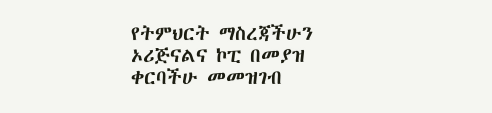የትምህርት ማስረጃችሁን ኦሪጅናልና ኮፒ በመያዝ ቀርባችሁ መመዝገብ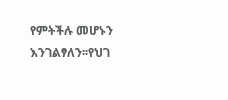የምትችሉ መሆኑን እንገልፃለን፡፡የህገ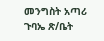መንግስት አጣሪ ጉባኤ ጽ/ቤት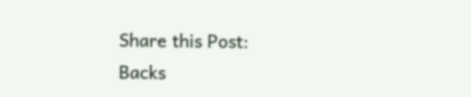Share this Post:
Backs